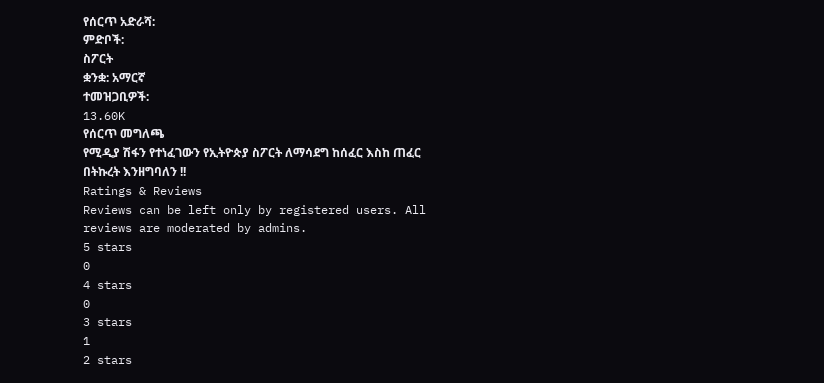የሰርጥ አድራሻ:
ምድቦች:
ስፖርት
ቋንቋ: አማርኛ
ተመዝጋቢዎች:
13.60K
የሰርጥ መግለጫ
የሚዲያ ሽፋን የተነፈገውን የኢትዮጵያ ስፖርት ለማሳደግ ከሰፈር እስከ ጠፈር በትኩረት እንዘግባለን !!
Ratings & Reviews
Reviews can be left only by registered users. All reviews are moderated by admins.
5 stars
0
4 stars
0
3 stars
1
2 stars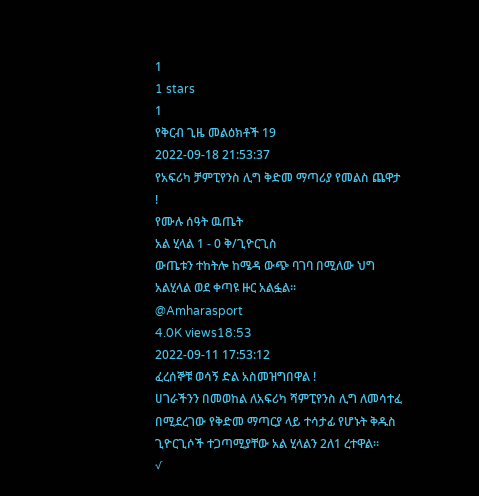1
1 stars
1
የቅርብ ጊዜ መልዕክቶች 19
2022-09-18 21:53:37
የአፍሪካ ቻምፒየንስ ሊግ ቅድመ ማጣሪያ የመልስ ጨዋታ !
የሙሉ ሰዓት ዉጤት
አል ሂላል 1 - 0 ቅ/ጊዮርጊስ
ውጤቱን ተከትሎ ከሜዳ ውጭ ባገባ በሚለው ህግ አልሂላል ወደ ቀጣዩ ዙር አልፏል።
@Amharasport
4.0K views18:53
2022-09-11 17:53:12
ፈረሰኞቹ ወሳኝ ድል አስመዝግበዋል !
ሀገራችንን በመወከል ለአፍሪካ ሻምፒየንስ ሊግ ለመሳተፈ በሚደረገው የቅድመ ማጣርያ ላይ ተሳታፊ የሆኑት ቅዱስ ጊዮርጊሶች ተጋጣሚያቸው አል ሂላልን 2ለ1 ረተዋል።
√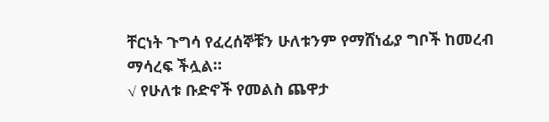ቸርነት ጉግሳ የፈረሰኞቹን ሁለቱንም የማሸነፊያ ግቦች ከመረብ ማሳረፍ ችሏል።
√ የሁለቱ ቡድኖች የመልስ ጨዋታ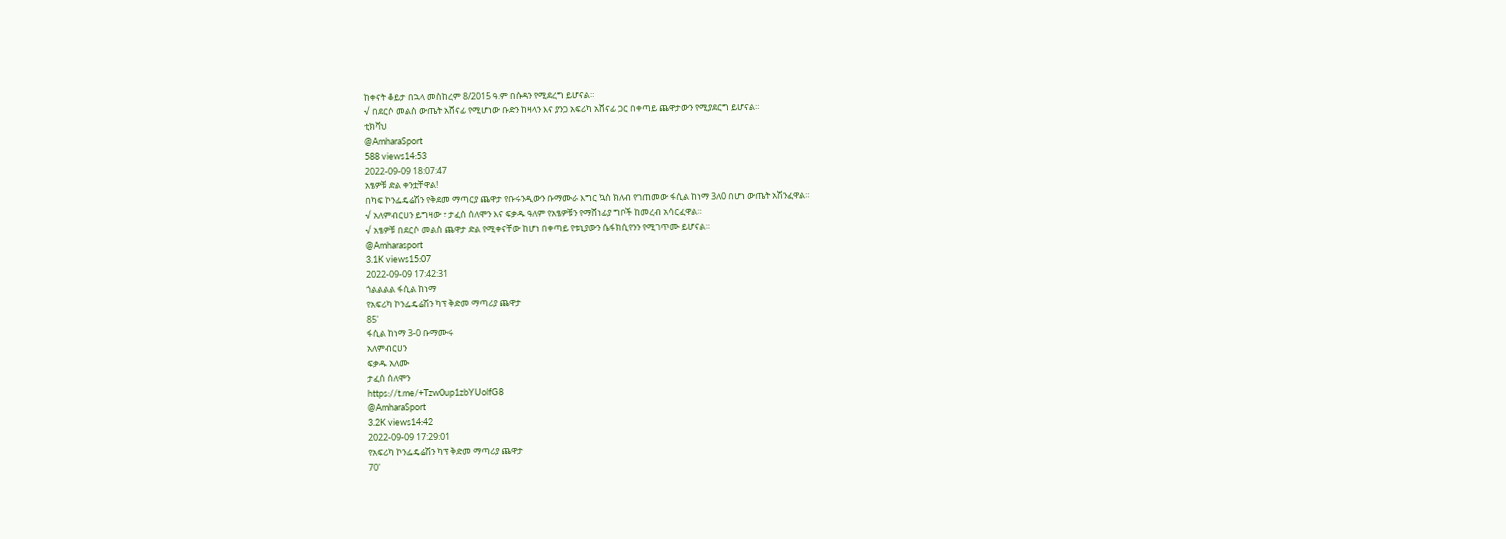ከቀናት ቆይታ በኋላ መስከረም 8/2015 ዓ.ም በሱዳን የሚደረግ ይሆናል።
√ በደርሶ መልስ ውጤት አሸናፊ የሚሆነው ቡድን ከዛላን እና ያንጋ አፍሪካ አሸናፊ ጋር በቀጣይ ጨዋታውን የሚያደርግ ይሆናል።
ቲክቫህ
@AmharaSport
588 views14:53
2022-09-09 18:07:47
አፄዎቹ ድል ቀንቷቸዋል!
በካፍ ኮንፌዴሬሽን የቅደመ ማጣርያ ጨዋታ የቡሩንዲውን ቡማሙራ እግር ኳስ ክለብ የገጠመው ፋሲል ከነማ 3ለ0 በሆነ ውጤት አሽንፈዋል።
√ አለምብርሀን ይግዛው ፣ ታፈሰ ሰለሞን እና ፍቃዱ ዓለም የአፄዎቹን የማሸነፊያ ግቦች ከመረብ አሳርፈዋል።
√ አፄዎቹ በደርሶ መልስ ጨዋታ ድል የሚቀናቸው ከሆነ በቀጣይ የቱኒያውን ሴፋክሲየንን የሚገጥሙ ይሆናል።
@Amharasport
3.1K views15:07
2022-09-09 17:42:31
ጎልልልል ፋሲል ከነማ
የአፍሪካ ኮንፌዴሬሽን ካፕ ቅድመ ማጣሪያ ጨዋታ
85'
ፋሲል ከነማ 3-0 ቡማሙሩ
አለምብርሀን
ፍቃዱ አለሙ
ታፈሰ ሰለሞን
https://t.me/+Tzw0up1zbYUolfG8
@AmharaSport
3.2K views14:42
2022-09-09 17:29:01
የአፍሪካ ኮንፌዴሬሽን ካፕ ቅድመ ማጣሪያ ጨዋታ
70'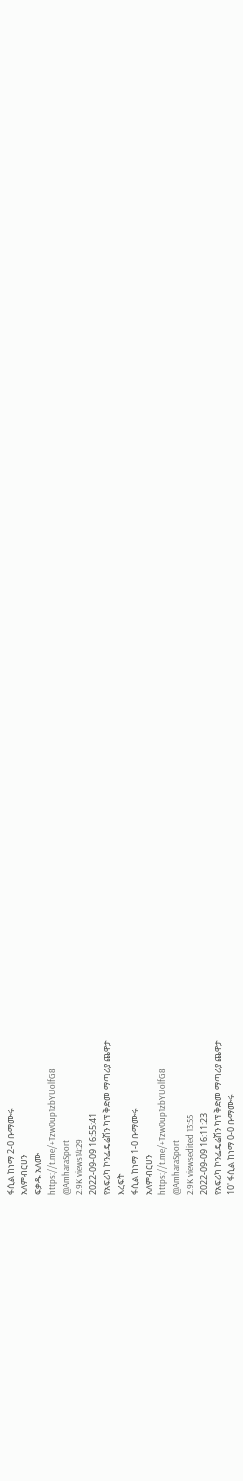ፋሲል ከነማ 2-0 ቡማሙሩ
አለምብርሀን
ፍቃዱ አለሙ
https://t.me/+Tzw0up1zbYUolfG8
@AmharaSport
2.9K views14:29
2022-09-09 16:55:41
የአፍሪካ ኮንፌዴሬሽን ካፕ ቅድመ ማጣሪያ ጨዋታ
እረፍት
ፋሲል ከነማ 1-0 ቡማሙሩ
አለምብርሀን
https://t.me/+Tzw0up1zbYUolfG8
@AmharaSport
2.9K viewsedited 13:55
2022-09-09 16:11:23
የአፍሪካ ኮንፌዴሬሽን ካፕ ቅድመ ማጣሪያ ጨዋታ
10' ፋሲል ከነማ 0-0 ቡማሙሩ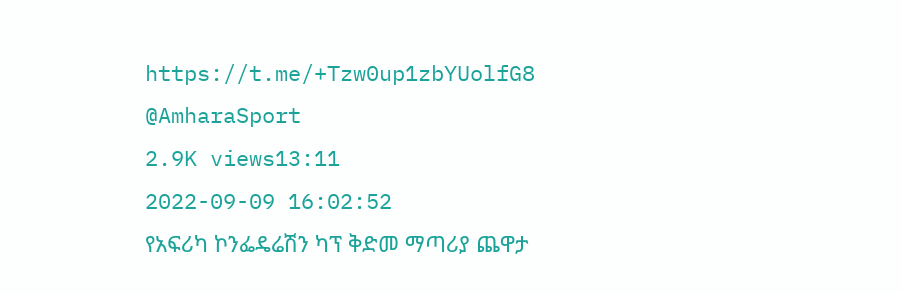https://t.me/+Tzw0up1zbYUolfG8
@AmharaSport
2.9K views13:11
2022-09-09 16:02:52
የአፍሪካ ኮንፌዴሬሽን ካፕ ቅድመ ማጣሪያ ጨዋታ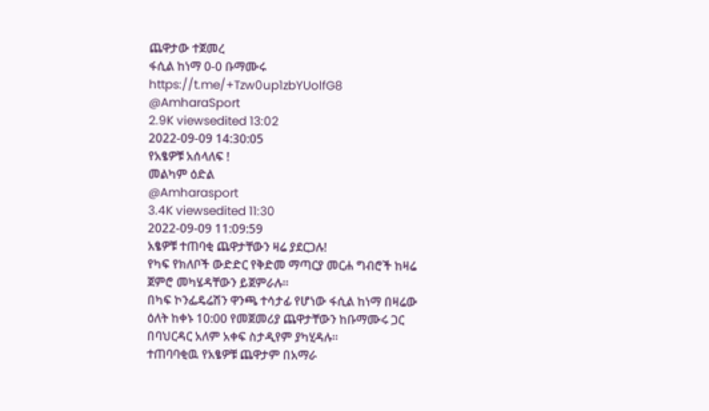ጨዋታው ተጀመረ
ፋሲል ከነማ 0-0 ቡማሙሩ
https://t.me/+Tzw0up1zbYUolfG8
@AmharaSport
2.9K viewsedited 13:02
2022-09-09 14:30:05
የአፄዎቹ አሰላለፍ !
መልካም ዕድል
@Amharasport
3.4K viewsedited 11:30
2022-09-09 11:09:59
አፄዎቹ ተጠባቂ ጨዋታቸውን ዛሬ ያደርጋሉ!
የካፍ የክለቦች ውድድር የቅድመ ማጣርያ መርሐ ግብሮች ከዛሬ ጀምሮ መካሄዳቸውን ይጀምራሉ።
በካፍ ኮንፌዴሬሽን ዋንጫ ተሳታፊ የሆነው ፋሲል ከነማ በዛሬው ዕለት ከቀኑ 10:00 የመጀመሪያ ጨዋታቸውን ከቡማሙሩ ጋር በባህርዳር አለም አቀፍ ስታዲየም ያካሂዳሉ።
ተጠባባቂዉ የአፄዎቹ ጨዋታም በአማራ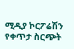ሚዲያ ኮርፖሬሽን የቀጥታ ስርጭት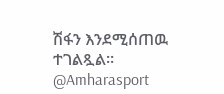ሽፋን እንደሚሰጠዉ ተገልጿል።
@Amharasport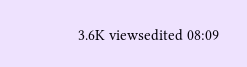3.6K viewsedited 08:09